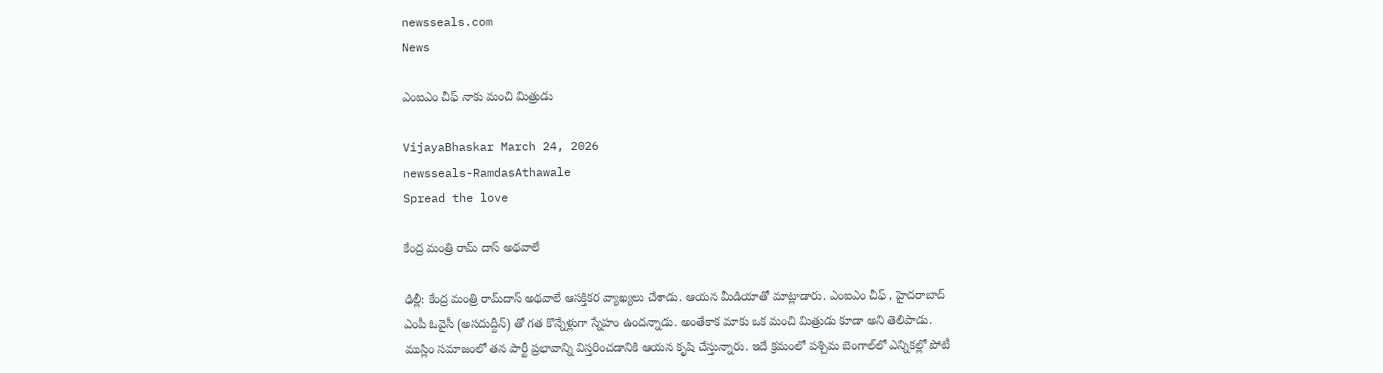newsseals.com
News

ఎంఐఎం చీఫ్ నాకు మంచి మిత్రుడు

VijayaBhaskar March 24, 2026
newsseals-RamdasAthawale
Spread the love

కేంద్ర మంత్రి రామ్ దాస్ అథవాలే

ఢిల్లీ: కేంద్ర మంత్రి రామ్‌దాస్ అథవాలే ఆస‌క్తిక‌ర వ్యాఖ్య‌లు చేశాడు. ఆయ‌న మీడియాతో మాట్లాడారు. ఎంఐఎం చీఫ్ , హైద‌రాబాద్ ఎంపీ ఓవైసీ (అసదుద్దీన్) తో గ‌త కొన్నేళ్లుగా స్నేహం ఉంద‌న్నాడు. అంతేకాక మాకు ఒక మంచి మిత్రుడు కూడా అని తెలిపాడు. ముస్లిం సమాజంలో తన పార్టీ ప్రభావాన్ని విస్తరించడానికి ఆయన కృషి చేస్తున్నారు. ఇదే క్ర‌మంలో పశ్చిమ బెంగాల్‌లో ఎన్నికల్లో పోటీ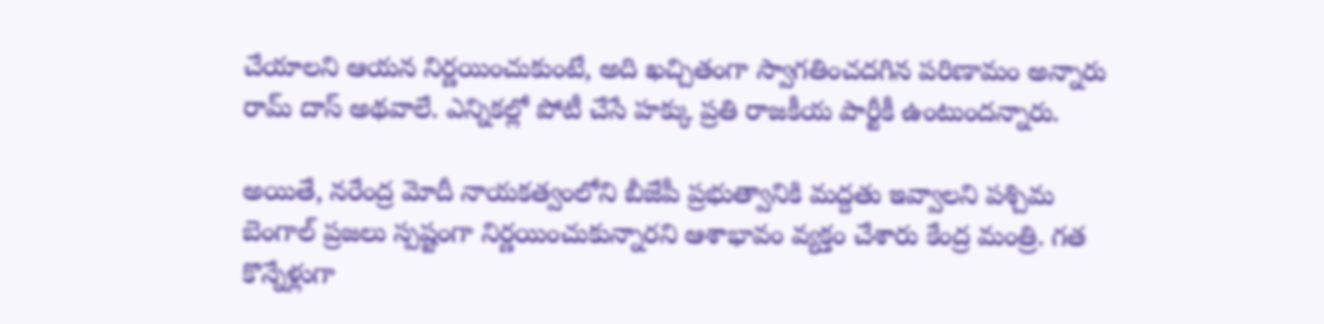చేయాలని ఆయన నిర్ణయించుకుంటే, అది ఖచ్చితంగా స్వాగతించదగిన పరిణామం అన్నారు రామ్ దాస్ అథ‌వాలే. ఎన్నికల్లో పోటీ చేసే హక్కు ప్రతి రాజకీయ పార్టీకీ ఉంటుందన్నారు.

అయితే, నరేంద్ర మోదీ నాయకత్వంలోని బీజేపీ ప్రభుత్వానికి మద్దతు ఇవ్వాలని పశ్చిమ బెంగాల్ ప్రజలు స్పష్టంగా నిర్ణయించుకున్నారని ఆశాభావం వ్య‌క్తం చేశారు కేంద్ర మంత్రి. గ‌త కొన్నేళ్లుగా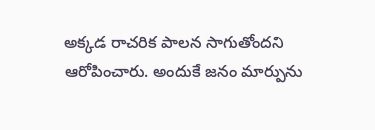అక్క‌డ రాచ‌రిక పాల‌న సాగుతోంద‌ని ఆరోపించారు. అందుకే జ‌నం మార్పును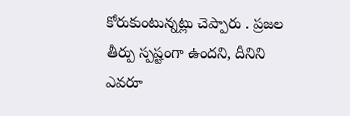కోరుకుంటున్న‌ట్లు చెప్పారు . ప్ర‌జ‌ల తీర్పు స్ప‌ష్టంగా ఉంద‌ని, దీనిని ఎవ‌రూ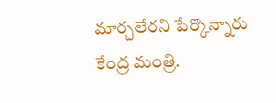మార్చ‌లేర‌ని పేర్కొన్నారు కేంద్ర మంత్రి.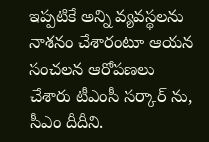ఇప్ప‌టికే అన్ని వ్య‌వ‌స్థ‌ల‌ను నాశ‌నం చేశారంటూ ఆయ‌న సంచ‌ల‌న ఆరోప‌ణ‌లు చేశారు టీఎంసీ స‌ర్కార్ ను, సీఎం దీదీని.